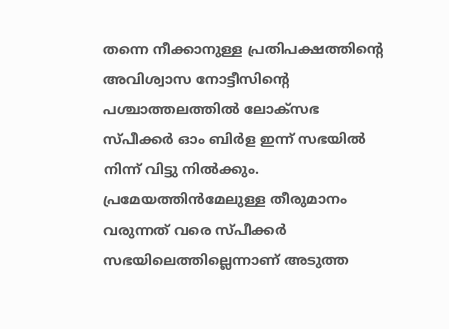തന്നെ നീക്കാനുള്ള പ്രതിപക്ഷത്തിന്‍റെ അവിശ്വാസ നോട്ടീസിന്‍റെ പശ്ചാത്തലത്തിൽ ലോക്സഭ സ്പീക്കർ ഓം ബിർള ഇന്ന് സഭയിൽ നിന്ന് വിട്ടു നിൽക്കും. പ്രമേയത്തിൻമേലുള്ള തീരുമാനം വരുന്നത് വരെ സ്പീക്കർ സഭയിലെത്തില്ലെന്നാണ് അടുത്ത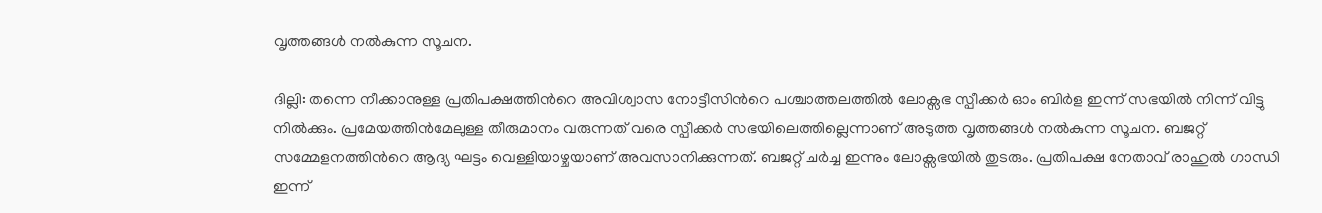വൃത്തങ്ങൾ നൽകുന്ന സൂചന.

ദില്ലി: തന്നെ നീക്കാനുള്ള പ്രതിപക്ഷത്തിന്‍റെ അവിശ്വാസ നോട്ടീസിന്‍റെ പശ്ചാത്തലത്തിൽ ലോക്സഭ സ്പീക്കർ ഓം ബിർള ഇന്ന് സഭയിൽ നിന്ന് വിട്ടു നിൽക്കും. പ്രമേയത്തിൻമേലുള്ള തീരുമാനം വരുന്നത് വരെ സ്പീക്കർ സഭയിലെത്തില്ലെന്നാണ് അടുത്ത വൃത്തങ്ങൾ നൽകുന്ന സൂചന. ബജറ്റ് സമ്മേളനത്തിന്‍റെ ആദ്യ ഘട്ടം വെള്ളിയാഴ്ചയാണ് അവസാനിക്കുന്നത്. ബജറ്റ് ചർച്ച ഇന്നും ലോക്സഭയിൽ തുടരും. പ്രതിപക്ഷ നേതാവ് രാഹുൽ ഗാന്ധി ഇന്ന്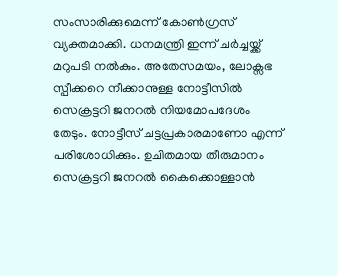സംസാരിക്കുമെന്ന് കോണ്‍ഗ്രസ് വ്യക്തമാക്കി. ധനമന്ത്രി ഇന്ന് ചർച്ചയ്ക്ക് മറുപടി നൽകും. അതേസമയം, ലോക്സഭ സ്പീക്കറെ നീക്കാനുള്ള നോട്ടീസിൽ സെക്രട്ടറി ജനറൽ നിയമോപദേശം തേടും. നോട്ടീസ് ചട്ടപ്രകാരമാണോ എന്ന് പരിശോധിക്കും. ഉചിതമായ തീരുമാനം സെക്രട്ടറി ജനറൽ കൈക്കൊള്ളാൻ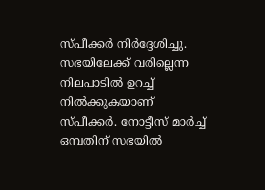സ്പീക്കർ നിർദ്ദേശിച്ചു. സഭയിലേക്ക് വരില്ലെന്ന നിലപാടിൽ ഉറച്ച് നിൽക്കുകയാണ് സ്പീക്കര്‍. നോട്ടീസ് മാർച്ച് ഒമ്പതിന് സഭയിൽ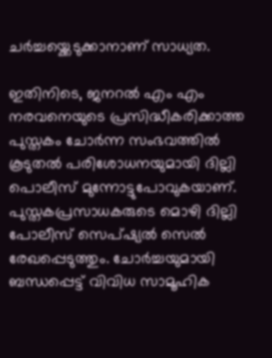ചർച്ചയ്ക്കെടുക്കാനാണ് സാധ്യത.

ഇതിനിടെ, ജനറൽ എം എം നരവനെയുടെ പ്രസിദ്ധീകരിക്കാത്ത പുസ്തകം ചോർന്ന സംഭവത്തിൽ കൂടുതൽ പരിശോധനയുമായി ദില്ലി പൊലീസ് മുന്നോട്ടുപോവുകയാണ്. പുസ്തകപ്രസാധകരുടെ മൊഴി ദില്ലി പോലീസ് സെപ്ഷ്യൽ സെൽ രേഖപ്പെടുത്തും. ചോർച്ചയുമായി ബന്ധപ്പെട്ട് വിവിധ സാമൂഹിക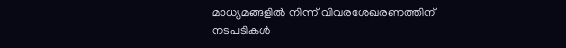മാധ്യമങ്ങളിൽ നിന്ന് വിവരശേഖരണത്തിന് നടപടികൾ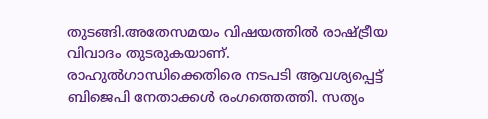തുടങ്ങി.അതേസമയം വിഷയത്തിൽ രാഷ്ട്രീയ വിവാദം തുടരുകയാണ്. രാഹുൽഗാന്ധിക്കെതിരെ നടപടി ആവശ്യപ്പെട്ട് ബിജെപി നേതാക്കൾ രംഗത്തെത്തി. സത്യം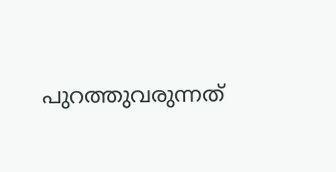പുറത്തുവരുന്നത്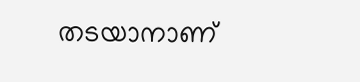തടയാനാണ്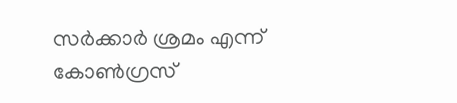സർക്കാർ ശ്രമം എന്ന് കോൺഗ്രസ്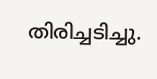തിരിച്ചടിച്ചു.